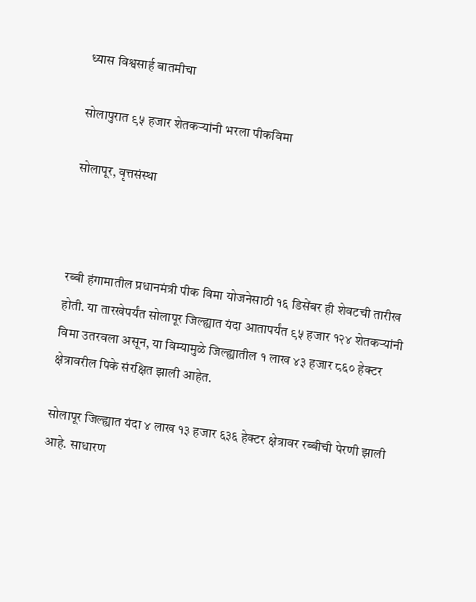ध्यास विश्वसार्ह बातमीचा

सोलापुरात ९५ हजार शेतकऱ्यांनी भरला पीकविमा

सोलापूर, वृत्तसंस्था



रब्बी हंगामातील प्रधानमंत्री पीक विमा योजनेसाठी १६ डिसेंबर ही शेवटची तारीख होती. या तारखेपर्यंत सोलापूर जिल्ह्यात यंदा आतापर्यंत ९५ हजार १२४ शेतकऱ्यांनी विमा उतरवला असून, या विम्यामुळे जिल्ह्यातील १ लाख ४३ हजार ८६० हेक्टर क्षेत्रावरील पिके संरक्षित झाली आहेत.

सोलापूर जिल्ह्यात यंदा ४ लाख १३ हजार ६३६ हेक्टर क्षेत्रावर रब्बीची पेरणी झाली आहे. साधारण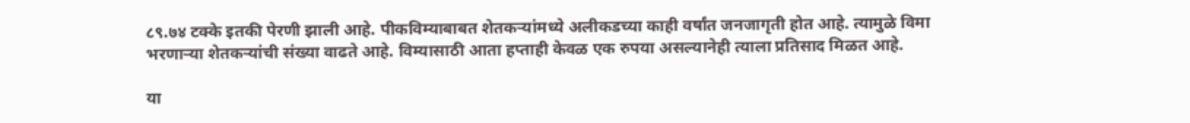८९.७४ टक्के इतकी पेरणी झाली आहे. पीकविम्याबाबत शेतकऱ्यांमध्ये अलीकडच्या काही वर्षांत जनजागृती होत आहे. त्यामुळे विमा भरणाऱ्या शेतकऱ्यांची संख्या वाढते आहे. विम्यासाठी आता हप्ताही केवळ एक रुपया असल्यानेही त्याला प्रतिसाद मिळत आहे.

या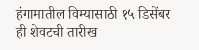हंगामातील विम्यासाठी १५ डिसेंबर ही शेवटची तारीख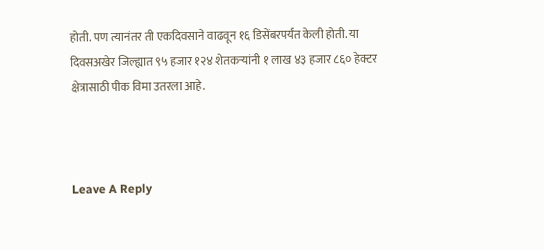होती. पण त्यानंतर ती एकदिवसाने वाढवून १६ डिसेंबरपर्यंत केली होती. या दिवसअखेर जिल्ह्यात ९५ हजार १२४ शेतकऱ्यांनी १ लाख ४३ हजार ८६० हेक्टर क्षेत्रासाठी पीक विमा उतरला आहे.



Leave A Reply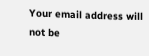Your email address will not be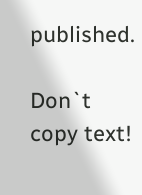published.

Don`t copy text!